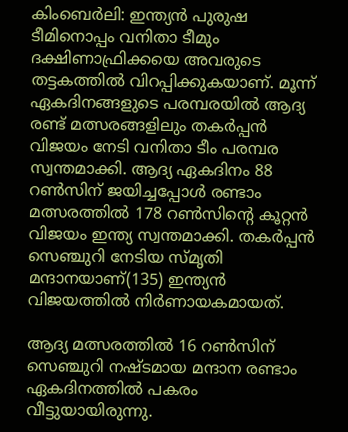കിംബെര്‍ലി: ഇന്ത്യന്‍ പുരുഷ ടീമിനൊപ്പം വനിതാ ടീമും ദക്ഷിണാഫ്രിക്കയെ അവരുടെ തട്ടകത്തില്‍ വിറപ്പിക്കുകയാണ്. മൂന്ന് ഏകദിനങ്ങളുടെ പരമ്പരയില്‍ ആദ്യ രണ്ട് മത്സരങ്ങളിലും തകര്‍പ്പന്‍ വിജയം നേടി വനിതാ ടീം പരമ്പര സ്വന്തമാക്കി. ആദ്യ ഏകദിനം 88 റണ്‍സിന് ജയിച്ചപ്പോള്‍ രണ്ടാം മത്സരത്തില്‍ 178 റണ്‍സിന്‍റെ കൂറ്റന്‍ വിജയം ഇന്ത്യ സ്വന്തമാക്കി. തകര്‍പ്പന്‍ സെഞ്ചുറി നേടിയ സ‌്മൃതി മന്ദാനയാണ്(135) ഇന്ത്യന്‍ വിജയത്തില്‍ നിര്‍ണായകമായത്.

ആദ്യ മത്സരത്തില്‍ 16 റണ്‍സിന് സെഞ്ചുറി നഷ്ടമായ മന്ദാന രണ്ടാം ഏകദിനത്തില്‍ പകരം വീട്ടുയായിരുന്നു.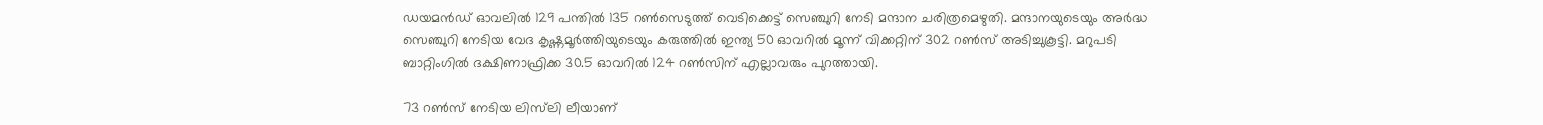ഡയമന്‍ഡ് ഓവലില്‍ 129 പന്തില്‍ 135 റണ്‍സെടുത്ത് വെടിക്കെട്ട് സെഞ്ചുറി നേടി മന്ദാന ചരിത്രമെഴുതി. മന്ദാനയുടെയും അര്‍ദ്ധ സെഞ്ചുറി നേടിയ വേദ കൃഷ്ണമൂര്‍ത്തിയുടെയും കരുത്തില്‍ ഇന്ത്യ 50 ഓവറില്‍ മൂന്ന് വിക്കറ്റിന് 302 റണ്‍സ് അടിച്ചുകൂട്ടി. മറുപടി ബാറ്റിംഗില്‍ ദക്ഷിണാഫ്രിക്ക 30.5 ഓവറില്‍ 124 റണ്‍സിന് എല്ലാവരും പുറത്തായി.

73 റണ്‍സ് നേടിയ ലിസ്‌ലി ലീയാണ്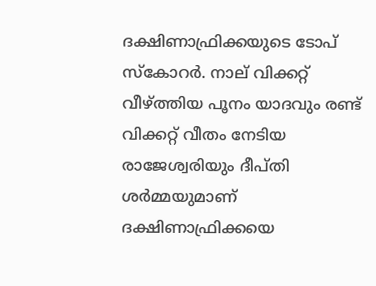ദക്ഷിണാഫ്രിക്കയുടെ ടോപ് സ്കോറര്‍. നാല് വിക്കറ്റ് വീഴ്ത്തിയ പൂനം യാദവും രണ്ട് വിക്കറ്റ് വീതം നേടിയ രാജേശ്വരിയും ദീപ്തി ശര്‍മ്മയുമാണ് ദക്ഷിണാഫ്രിക്കയെ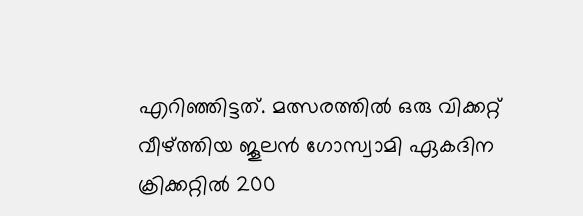എറിഞ്ഞിട്ടത്. മത്സരത്തില്‍ ഒരു വിക്കറ്റ് വീഴ്ത്തിയ ജൂലന്‍ ഗോസ്വാമി ഏകദിന ക്രിക്കറ്റില്‍ 200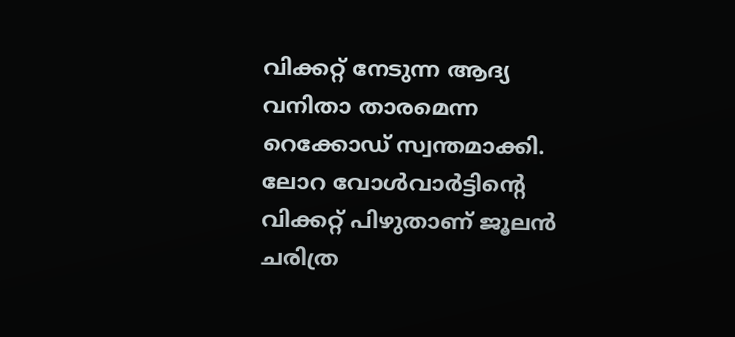വിക്കറ്റ് നേടുന്ന ആദ്യ വനിതാ താരമെന്ന റെക്കോഡ് സ്വന്തമാക്കി. ലോറ വോള്‍വാര്‍ട്ടിന്റെ വിക്കറ്റ് പിഴുതാണ് ജൂലന്‍ ചരിത്ര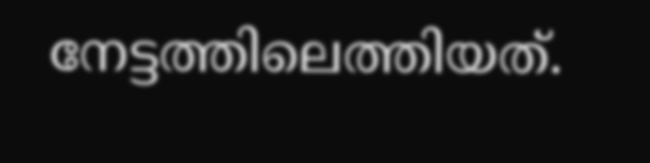നേട്ടത്തിലെത്തിയത്.